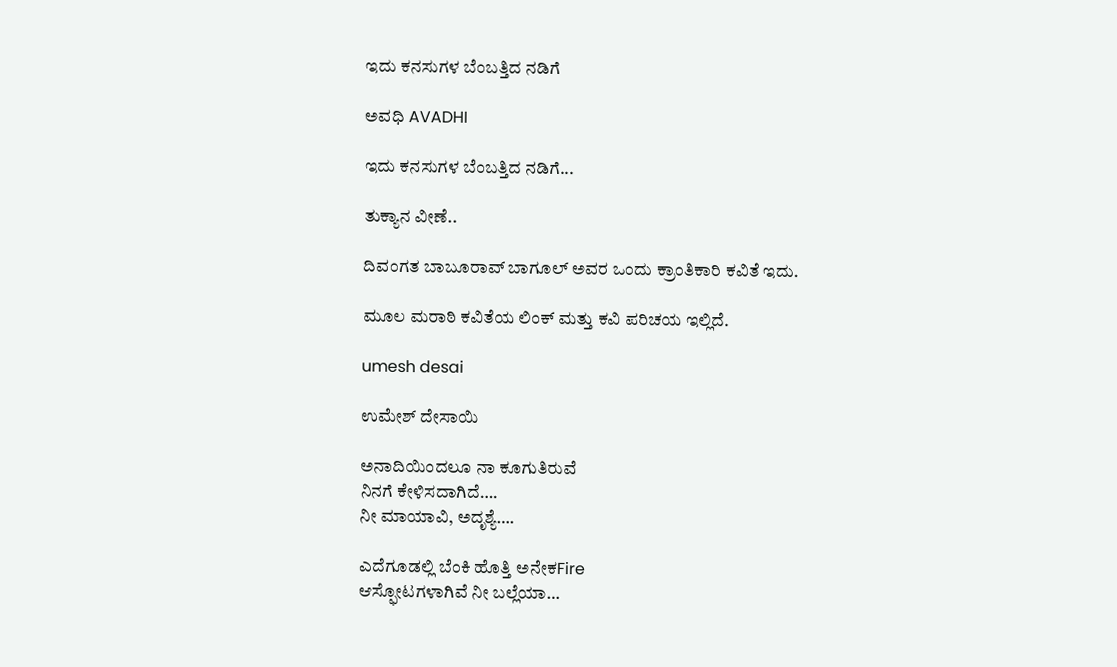ಇದು ಕನಸುಗಳ ಬೆಂಬತ್ತಿದ ನಡಿಗೆ‍

ಅವಧಿ AVADHI

ಇದು ಕನಸುಗಳ ಬೆಂಬತ್ತಿದ ನಡಿಗೆ...

ತುಕ್ಯಾನ ವೀಣೆ..

ದಿವಂಗತ ಬಾಬೂರಾವ್ ಬಾಗೂಲ್ ಅವರ ಒಂದು ಕ್ರಾಂತಿಕಾರಿ ಕವಿತೆ ಇದು.

ಮೂಲ ಮರಾಠಿ ಕವಿತೆಯ ಲಿಂಕ್ ಮತ್ತು ಕವಿ ಪರಿಚಯ ಇಲ್ಲಿದೆ.

umesh desai

ಉಮೇಶ್ ದೇಸಾಯಿ

ಅನಾದಿಯಿಂದಲೂ ನಾ ಕೂಗುತಿರುವೆ
ನಿನಗೆ ಕೇಳಿಸದಾಗಿದೆ….
ನೀ ಮಾಯಾವಿ, ಅದೃಶ್ಯೆ….

ಎದೆಗೂಡಲ್ಲಿ ಬೆಂಕಿ ಹೊತ್ತಿ ಅನೇಕFire
ಆಸ್ಫೋಟಗಳಾಗಿವೆ ನೀ ಬಲ್ಲೆಯಾ…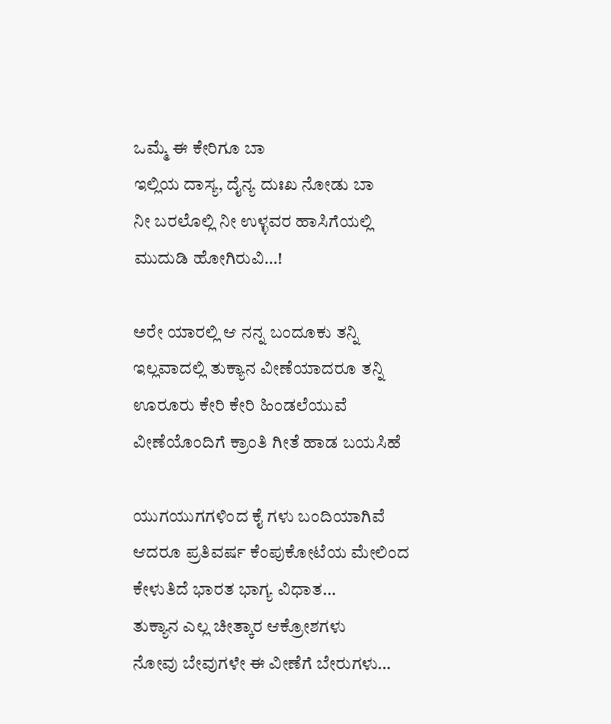ಒಮ್ಮೆ ಈ ಕೇರಿಗೂ ಬಾ
ಇಲ್ಲಿಯ ದಾಸ್ಯ, ದೈನ್ಯ ದುಃಖ ನೋಡು ಬಾ
ನೀ ಬರಲೊಲ್ಲಿ ನೀ ಉಳ್ಳವರ ಹಾಸಿಗೆಯಲ್ಲಿ
ಮುದುಡಿ ಹೋಗಿರುವಿ…!

ಅರೇ ಯಾರಲ್ಲಿ ಆ ನನ್ನ ಬಂದೂಕು ತನ್ನಿ
ಇಲ್ಲವಾದಲ್ಲಿ ತುಕ್ಯಾನ ವೀಣೆಯಾದರೂ ತನ್ನಿ
ಊರೂರು ಕೇರಿ ಕೇರಿ ಹಿಂಡಲೆಯುವೆ
ವೀಣೆಯೊಂದಿಗೆ ಕ್ರಾಂತಿ ಗೀತೆ ಹಾಡ ಬಯಸಿಹೆ

ಯುಗಯುಗಗಳಿಂದ ಕೈ ಗಳು ಬಂದಿಯಾಗಿವೆ
ಆದರೂ ಪ್ರತಿವರ್ಷ ಕೆಂಪುಕೋಟೆಯ ಮೇಲಿಂದ
ಕೇಳುತಿದೆ ಭಾರತ ಭಾಗ್ಯ ವಿಧಾತ…
ತುಕ್ಯಾನ ಎಲ್ಲ ಚೀತ್ಕಾರ ಆಕ್ರೋಶಗಳು
ನೋವು ಬೇವುಗಳೇ ಈ ವೀಣೆಗೆ ಬೇರುಗಳು…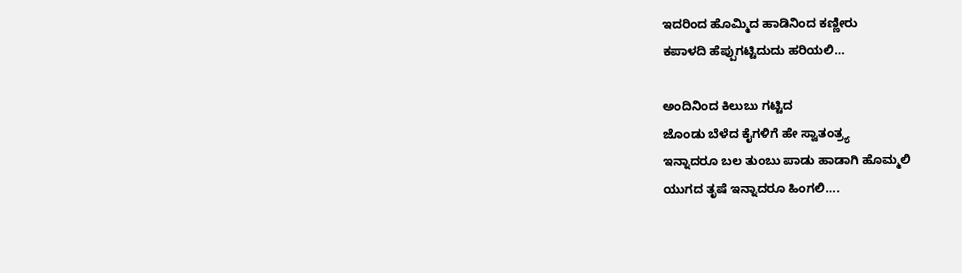ಇದರಿಂದ ಹೊಮ್ಮಿದ ಹಾಡಿನಿಂದ ಕಣ್ಣೀರು
ಕಪಾಳದಿ ಹೆಪ್ಪುಗಟ್ಟಿದುದು ಹರಿಯಲಿ…

ಅಂದಿನಿಂದ ಕಿಲುಬು ಗಟ್ಟಿದ
ಜೊಂಡು ಬೆಳೆದ ಕೈಗಳಿಗೆ ಹೇ ಸ್ವಾತಂತ್ರ್ಯ
ಇನ್ನಾದರೂ ಬಲ ತುಂಬು ಪಾಡು ಹಾಡಾಗಿ ಹೊಮ್ಮಲಿ
ಯುಗದ ತೃಷೆ ಇನ್ನಾದರೂ ಹಿಂಗಲಿ….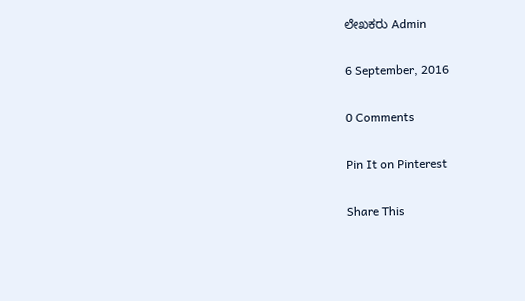ಲೇಖಕರು Admin

6 September, 2016

0 Comments

Pin It on Pinterest

Share This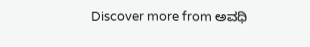Discover more from ಅವಧಿ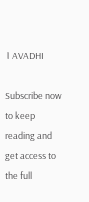। AVADHI

Subscribe now to keep reading and get access to the full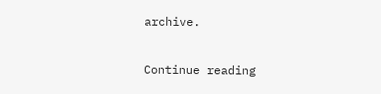archive.

Continue reading